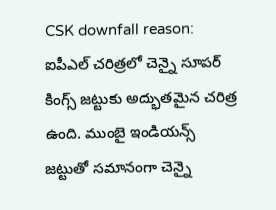CSK downfall reason: ఐపీఎల్ చరిత్రలో చెన్నై సూపర్ కింగ్స్ జట్టుకు అద్భుతమైన చరిత్ర ఉంది. ముంబై ఇండియన్స్ జట్టుతో సమానంగా చెన్నై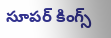సూపర్ కింగ్స్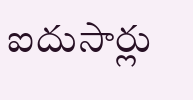ఐదుసార్లు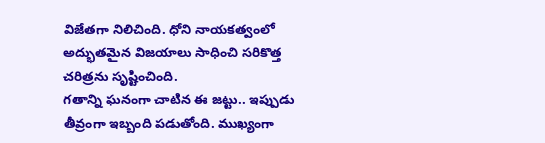విజేతగా నిలిచింది. ధోని నాయకత్వంలో అద్భుతమైన విజయాలు సాధించి సరికొత్త చరిత్రను సృష్టించింది.
గతాన్ని ఘనంగా చాటిన ఈ జట్టు.. ఇప్పుడు తీవ్రంగా ఇబ్బంది పడుతోంది. ముఖ్యంగా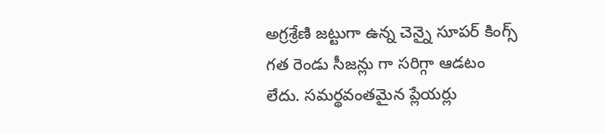అగ్రశ్రేణి జట్టుగా ఉన్న చెన్నై సూపర్ కింగ్స్ గత రెండు సీజన్లు గా సరిగ్గా ఆడటం లేదు. సమర్థవంతమైన ప్లేయర్లు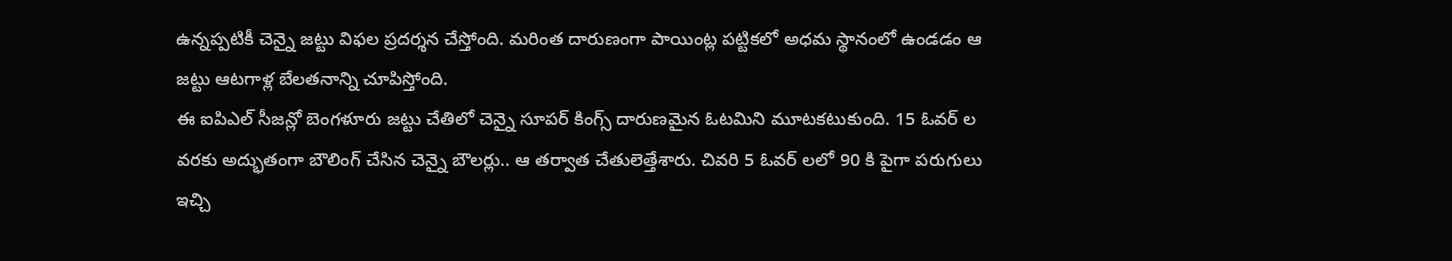ఉన్నప్పటికీ చెన్నై జట్టు విఫల ప్రదర్శన చేస్తోంది. మరింత దారుణంగా పాయింట్ల పట్టికలో అధమ స్థానంలో ఉండడం ఆ జట్టు ఆటగాళ్ల బేలతనాన్ని చూపిస్తోంది.
ఈ ఐపిఎల్ సీజన్లో బెంగళూరు జట్టు చేతిలో చెన్నై సూపర్ కింగ్స్ దారుణమైన ఓటమిని మూటకటుకుంది. 15 ఓవర్ ల వరకు అద్భుతంగా బౌలింగ్ చేసిన చెన్నై బౌలర్లు.. ఆ తర్వాత చేతులెత్తేశారు. చివరి 5 ఓవర్ లలో 90 కి పైగా పరుగులు ఇచ్చి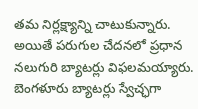తమ నిర్లక్ష్యాన్ని చాటుకున్నారు. అయితే పరుగుల చేదనలో ప్రధాన నలుగురి బ్యాటర్లు విఫలమయ్యారు. బెంగళూరు బ్యాటర్లు స్వేచ్ఛగా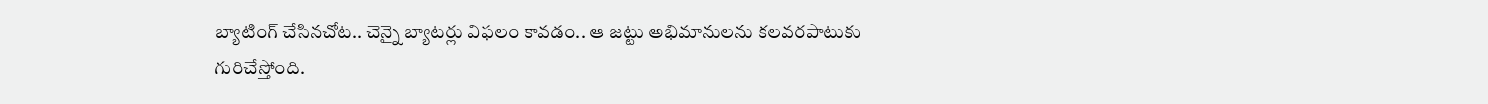బ్యాటింగ్ చేసినచోట.. చెన్నై బ్యాటర్లు విఫలం కావడం.. ఆ జట్టు అభిమానులను కలవరపాటుకు గురిచేస్తోంది.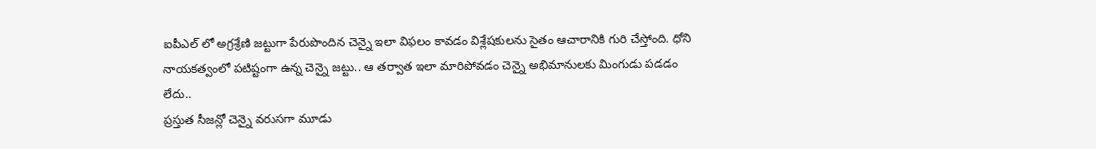ఐపీఎల్ లో అగ్రశ్రేణి జట్టుగా పేరుపొందిన చెన్నై ఇలా విఫలం కావడం విశ్లేషకులను సైతం ఆచారానికి గురి చేస్తోంది. ధోని నాయకత్వంలో పటిష్టంగా ఉన్న చెన్నై జట్టు.. ఆ తర్వాత ఇలా మారిపోవడం చెన్నై అభిమానులకు మింగుడు పడడం లేదు..
ప్రస్తుత సీజన్లో చెన్నై వరుసగా మూడు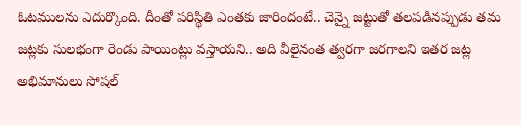ఓటములను ఎదుర్కొంది. దీంతో పరిస్థితి ఎంతకు జారిందంటే.. చెన్నై జట్టుతో తలపడినప్పుడు తమ జట్లకు సులభంగా రెండు పాయింట్లు వస్తాయని.. అది వీలైనంత త్వరగా జరగాలని ఇతర జట్ల అభిమానులు సోషల్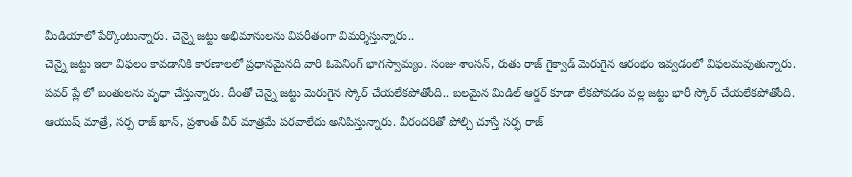మీడియాలో పేర్కొంటున్నారు. చెన్నై జట్టు అభిమానులను విపరీతంగా విమర్శిస్తున్నారు..
చెన్నై జట్టు ఇలా విఫలం కావడానికి కారణాలలో ప్రధానమైనది వారి ఓపెనింగ్ భాగస్వామ్యం. సంజు శాంసన్, రుతు రాజ్ గైక్వాడ్ మెరుగైన ఆరంభం ఇవ్వడంలో విఫలమవుతున్నారు. పవర్ ప్లే లో బంతులను వృధా చేస్తున్నారు. దీంతో చెన్నై జట్టు మెరుగైన స్కోర్ చేయలేకపోతోంది.. బలమైన మిడిల్ ఆర్డర్ కూడా లేకపోవడం వల్ల జట్టు భారీ స్కోర్ చేయలేకపోతోంది. ఆయుష్ మాత్రే, సర్ప రాజ్ ఖాన్, ప్రశాంత్ వీర్ మాత్రమే పరవాలేదు అనిపిస్తున్నారు. వీరందరితో పోల్చి చూస్తే సర్ఫ రాజ్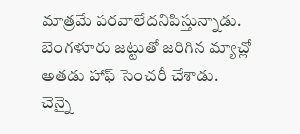మాత్రమే పరవాలేదనిపిస్తున్నాడు. బెంగళూరు జట్టుతో జరిగిన మ్యాచ్లో అతడు హాఫ్ సెంచరీ చేశాడు.
చెన్నై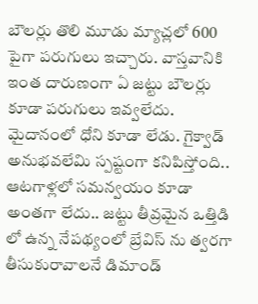బౌలర్లు తొలి మూడు మ్యాచ్లలో 600 పైగా పరుగులు ఇచ్చారు. వాస్తవానికి ఇంత దారుణంగా ఏ జట్టు బౌలర్లు కూడా పరుగులు ఇవ్వలేదు. మైదానంలో ధోని కూడా లేడు. గైక్వాడ్ అనుభవలేమి స్పష్టంగా కనిపిస్తోంది.. ఆటగాళ్లలో సమన్వయం కూడా అంతగా లేదు.. జట్టు తీవ్రమైన ఒత్తిడి లో ఉన్న నేపథ్యంలో బ్రేవిస్ ను త్వరగా తీసుకురావాలనే డిమాండ్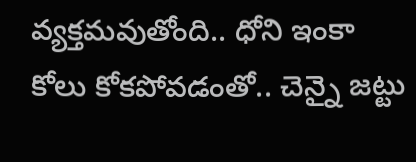వ్యక్తమవుతోంది.. ధోని ఇంకా కోలు కోకపోవడంతో.. చెన్నై జట్టు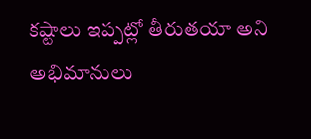కష్టాలు ఇప్పట్లో తీరుతయా అని అభిమానులు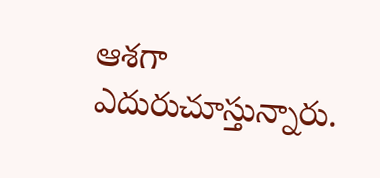ఆశగా ఎదురుచూస్తున్నారు.